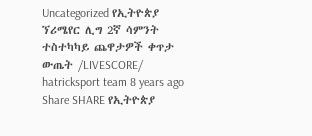Uncategorized የኢትዮጵያ ኘሪሜየር ሊግ 2ኛ ሳምንት ተስተካካይ ጨዋታዎች ቀጥታ ውጤት /LIVESCORE/ hatricksport team 8 years ago Share SHARE የኢትዮጵያ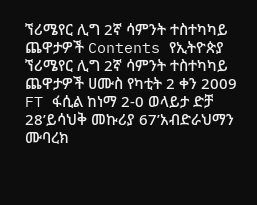ኘሪሜየር ሊግ 2ኛ ሳምንት ተስተካካይ ጨዋታዎች Contents የኢትዮጵያ ኘሪሜየር ሊግ 2ኛ ሳምንት ተስተካካይ ጨዋታዎች ሀሙስ የካቲት 2 ቀን 2009 FT ፋሲል ከነማ 2-0 ወላይታ ድቻ 28’ይሳህቅ መኩሪያ 67’አብድራህማን ሙባረክ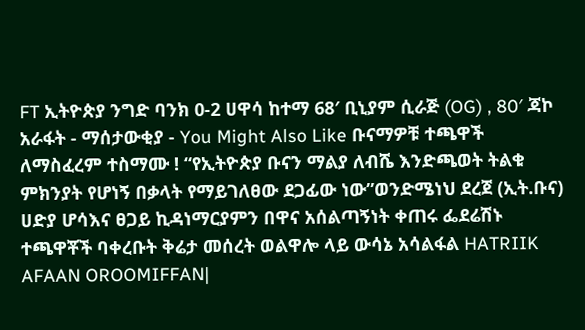FT ኢትዮጵያ ንግድ ባንክ 0-2 ሀዋሳ ከተማ 68′ ቢኒያም ሲራጅ (OG) , 80′ ጃኮ አራፋት - ማሰታውቂያ - You Might Also Like ቡናማዎቹ ተጫዋች ለማስፈረም ተስማሙ ! “የኢትዮጵያ ቡናን ማልያ ለብሼ እንድጫወት ትልቁ ምክንያት የሆነኝ በቃላት የማይገለፀው ደጋፊው ነው”ወንድሜነህ ደረጀ (ኢት.ቡና) ሀድያ ሆሳእና ፀጋይ ኪዳነማርያምን በዋና አሰልጣኝነት ቀጠሩ ፌደሬሽኑ ተጫዋቾች ባቀረቡት ቅሬታ መሰረት ወልዋሎ ላይ ውሳኔ አሳልፋል HATRIIK AFAAN OROOMIFFAN|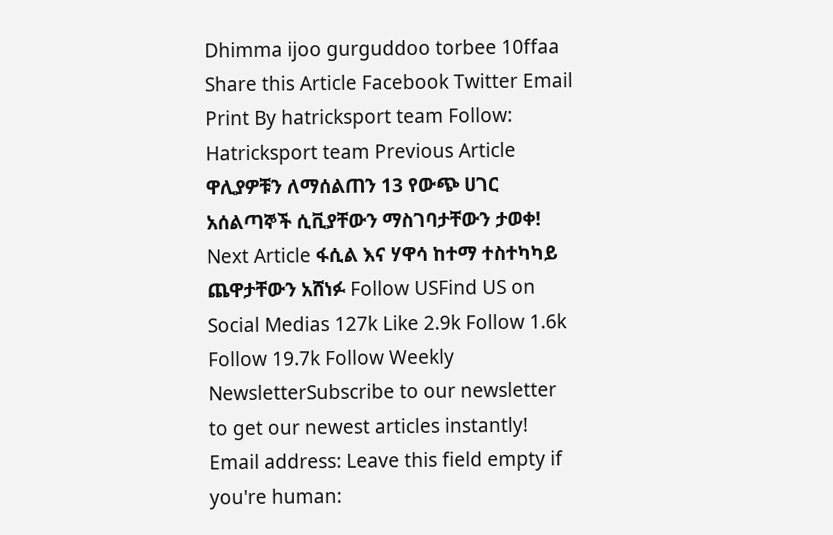Dhimma ijoo gurguddoo torbee 10ffaa Share this Article Facebook Twitter Email Print By hatricksport team Follow: Hatricksport team Previous Article ዋሊያዎቹን ለማሰልጠን 13 የውጭ ሀገር አሰልጣኞች ሲቪያቸውን ማስገባታቸውን ታወቀ! Next Article ፋሲል እና ሃዋሳ ከተማ ተስተካካይ ጨዋታቸውን አሸነፉ Follow USFind US on Social Medias 127k Like 2.9k Follow 1.6k Follow 19.7k Follow Weekly NewsletterSubscribe to our newsletter to get our newest articles instantly! Email address: Leave this field empty if you're human: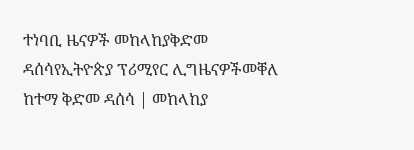ተነባቢ ዜናዎች መከላከያቅድመ ዳሰሳየኢትዮጵያ ፕሪሚየር ሊግዜናዎችመቐለ ከተማ ቅድመ ዳሰሳ | መከላከያ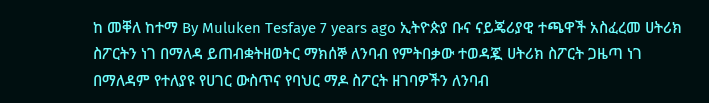ከ መቐለ ከተማ By Muluken Tesfaye 7 years ago ኢትዮጵያ ቡና ናይጄሪያዊ ተጫዋች አስፈረመ ሀትሪክ ስፖርትን ነገ በማለዳ ይጠብቋትዘወትር ማክሰኞ ለንባብ የምትበቃው ተወዳጇ ሀትሪክ ስፖርት ጋዜጣ ነገ በማለዳም የተለያዩ የሀገር ውስጥና የባህር ማዶ ስፖርት ዘገባዎችን ለንባብ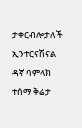ታቀርብሎታለች ኢንተርናሽናል ዳኛ ባምላክ ተሰማ ቅሬታ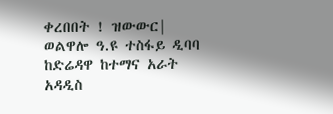ቀረበበት ! ዝውውር| ወልዋሎ ዓ.ዩ ተስፋይ ዲባባ ከድሬዳዋ ከተማና አራት አዳዲስ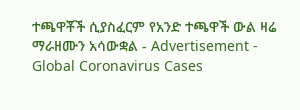ተጫዋቾች ሲያስፈርም የአንድ ተጫዋች ውል ዛሬ ማራዘሙን አሳውቋል - Advertisement - Global Coronavirus Cases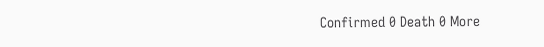Confirmed 0 Death 0 More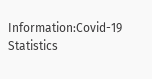Information:Covid-19 Statistics